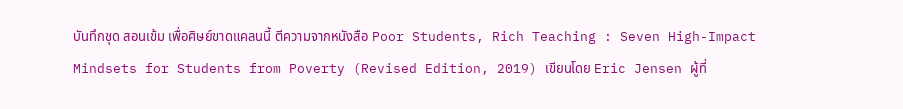บันทึกชุด สอนเข้ม เพื่อศิษย์ขาดแคลนนี้ ตีความจากหนังสือ Poor Students, Rich Teaching : Seven High-Impact Mindsets for Students from Poverty (Revised Edition, 2019) เขียนโดย Eric Jensen ผู้ที่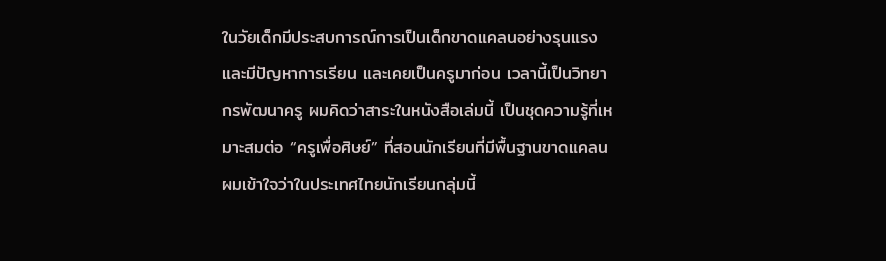ในวัยเด็กมีประสบการณ์การเป็นเด็กขาดแคลนอย่างรุนแรง และมีปัญหาการเรียน และเคยเป็นครูมาก่อน เวลานี้เป็นวิทยากรพัฒนาครู ผมคิดว่าสาระในหนังสือเล่มนี้ เป็นชุดความรู้ที่เหมาะสมต่อ “ครูเพื่อศิษย์” ที่สอนนักเรียนที่มีพื้นฐานขาดแคลน ผมเข้าใจว่าในประเทศไทยนักเรียนกลุ่มนี้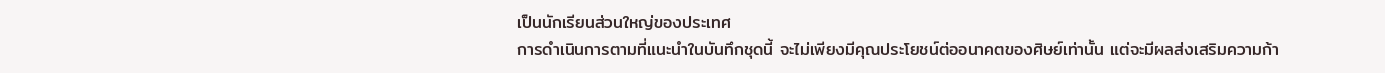เป็นนักเรียนส่วนใหญ่ของประเทศ
การดำเนินการตามที่แนะนำในบันทึกชุดนี้ จะไม่เพียงมีคุณประโยชน์ต่ออนาคตของศิษย์เท่านั้น แต่จะมีผลส่งเสริมความก้า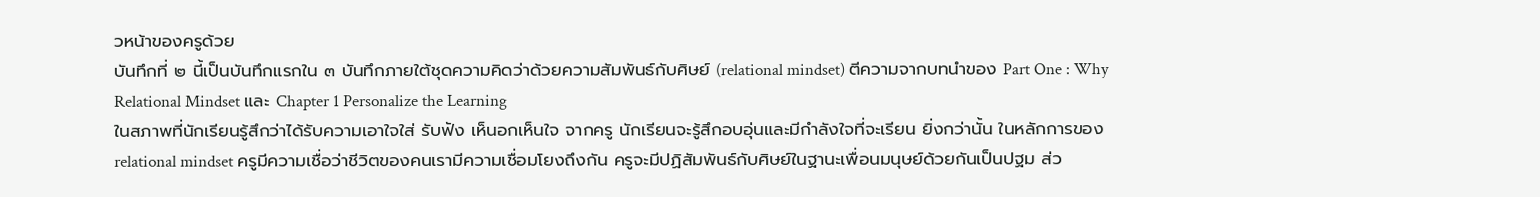วหน้าของครูด้วย
บันทึกที่ ๒ นี้เป็นบันทึกแรกใน ๓ บันทึกภายใต้ชุดความคิดว่าด้วยความสัมพันธ์กับศิษย์ (relational mindset) ตีความจากบทนำของ Part One : Why Relational Mindset และ Chapter 1 Personalize the Learning
ในสภาพที่นักเรียนรู้สึกว่าได้รับความเอาใจใส่ รับฟัง เห็นอกเห็นใจ จากครู นักเรียนจะรู้สึกอบอุ่นและมีกำลังใจที่จะเรียน ยิ่งกว่านั้น ในหลักการของ relational mindset ครูมีความเชื่อว่าชีวิตของคนเรามีความเชื่อมโยงถึงกัน ครูจะมีปฏิสัมพันธ์กับศิษย์ในฐานะเพื่อนมนุษย์ด้วยกันเป็นปฐม ส่ว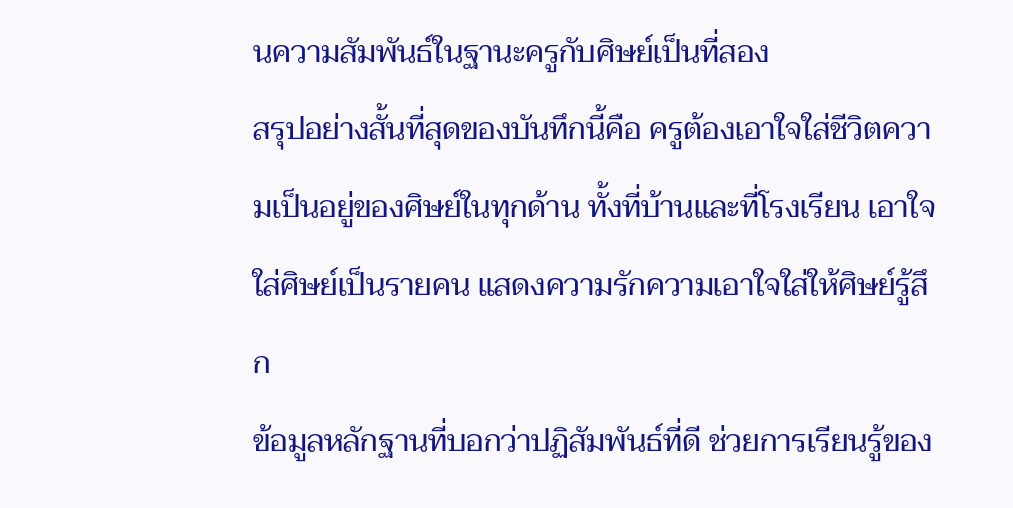นความสัมพันธ์ในฐานะครูกับศิษย์เป็นที่สอง
สรุปอย่างสั้นที่สุดของบันทึกนี้คือ ครูต้องเอาใจใส่ชีวิตความเป็นอยู่ของศิษย์ในทุกด้าน ทั้งที่บ้านและที่โรงเรียน เอาใจใส่ศิษย์เป็นรายคน แสดงความรักความเอาใจใส่ให้ศิษย์รู้สึก
ข้อมูลหลักฐานที่บอกว่าปฏิสัมพันธ์ที่ดี ช่วยการเรียนรู้ของ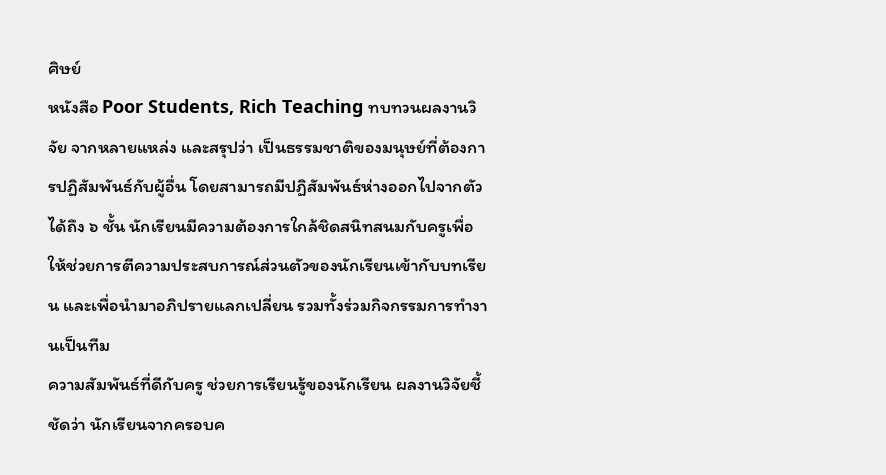ศิษย์
หนังสือ Poor Students, Rich Teaching ทบทวนผลงานวิจัย จากหลายแหล่ง และสรุปว่า เป็นธรรมชาติของมนุษย์ที่ต้องการปฏิสัมพันธ์กับผู้อื่น โดยสามารถมีปฏิสัมพันธ์ห่างออกไปจากตัวได้ถึง ๖ ชั้น นักเรียนมีความต้องการใกล้ชิดสนิทสนมกับครูเพื่อให้ช่วยการตีความประสบการณ์ส่วนตัวของนักเรียนเข้ากับบทเรียน และเพื่อนำมาอภิปรายแลกเปลี่ยน รวมทั้งร่วมกิจกรรมการทำงานเป็นทีม
ความสัมพันธ์ที่ดีกับครู ช่วยการเรียนรู้ของนักเรียน ผลงานวิจัยชี้ชัดว่า นักเรียนจากครอบค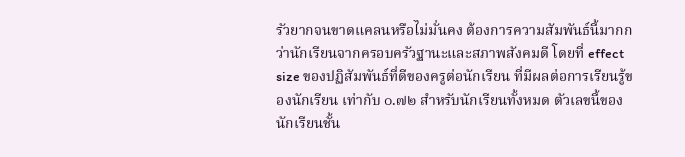รัวยากจนขาดแคลนหรือไม่มั่นคง ต้องการความสัมพันธ์นี้มากกว่านักเรียนจากครอบครัวฐานะและสภาพสังคมดี โดยที่ effect size ของปฏิสัมพันธ์ที่ดีของครูต่อนักเรียน ที่มีผลต่อการเรียนรู้ของนักเรียน เท่ากับ ๐.๗๒ สำหรับนักเรียนทั้งหมด ตัวเลขนี้ของนักเรียนชั้น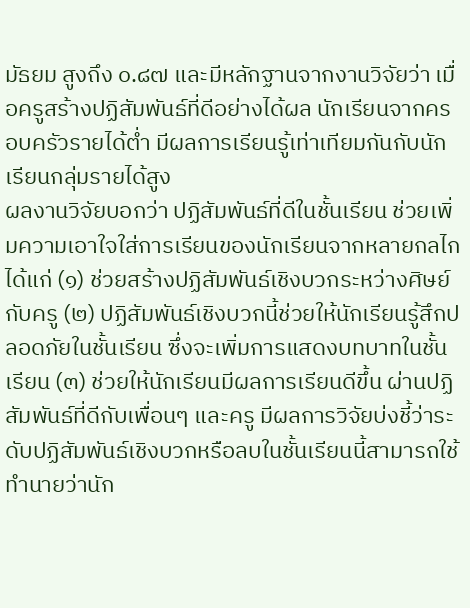มัธยม สูงถึง ๐.๘๗ และมีหลักฐานจากงานวิจัยว่า เมื่อครูสร้างปฏิสัมพันธ์ที่ดีอย่างได้ผล นักเรียนจากครอบครัวรายได้ต่ำ มีผลการเรียนรู้เท่าเทียมกันกับนักเรียนกลุ่มรายได้สูง
ผลงานวิจัยบอกว่า ปฏิสัมพันธ์ที่ดีในชั้นเรียน ช่วยเพิ่มความเอาใจใส่การเรียนของนักเรียนจากหลายกลไก ได้แก่ (๑) ช่วยสร้างปฏิสัมพันธ์เชิงบวกระหว่างศิษย์กับครู (๒) ปฏิสัมพันธ์เชิงบวกนี้ช่วยให้นักเรียนรู้สึกปลอดภัยในชั้นเรียน ซึ่งจะเพิ่มการแสดงบทบาทในชั้นเรียน (๓) ช่วยให้นักเรียนมีผลการเรียนดีขึ้น ผ่านปฏิสัมพันธ์ที่ดีกับเพื่อนๆ และครู มีผลการวิจัยบ่งชี้ว่าระดับปฏิสัมพันธ์เชิงบวกหรือลบในชั้นเรียนนี้สามารถใช้ทำนายว่านัก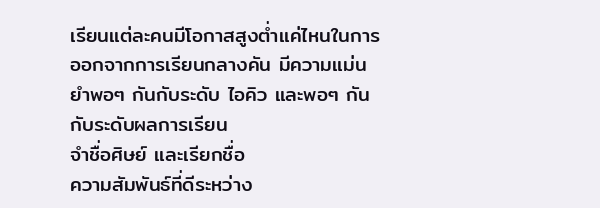เรียนแต่ละคนมีโอกาสสูงต่ำแค่ไหนในการออกจากการเรียนกลางคัน มีความแม่นยำพอๆ กันกับระดับ ไอคิว และพอๆ กันกับระดับผลการเรียน
จำชื่อศิษย์ และเรียกชื่อ
ความสัมพันธ์ที่ดีระหว่าง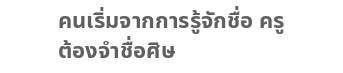คนเริ่มจากการรู้จักชื่อ ครูต้องจำชื่อศิษ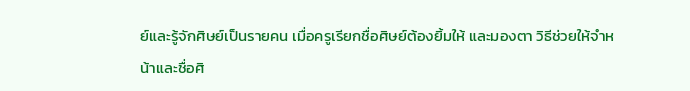ย์และรู้จักศิษย์เป็นรายคน เมื่อครูเรียกชื่อศิษย์ต้องยิ้มให้ และมองตา วิธีช่วยให้จำหน้าและชื่อศิ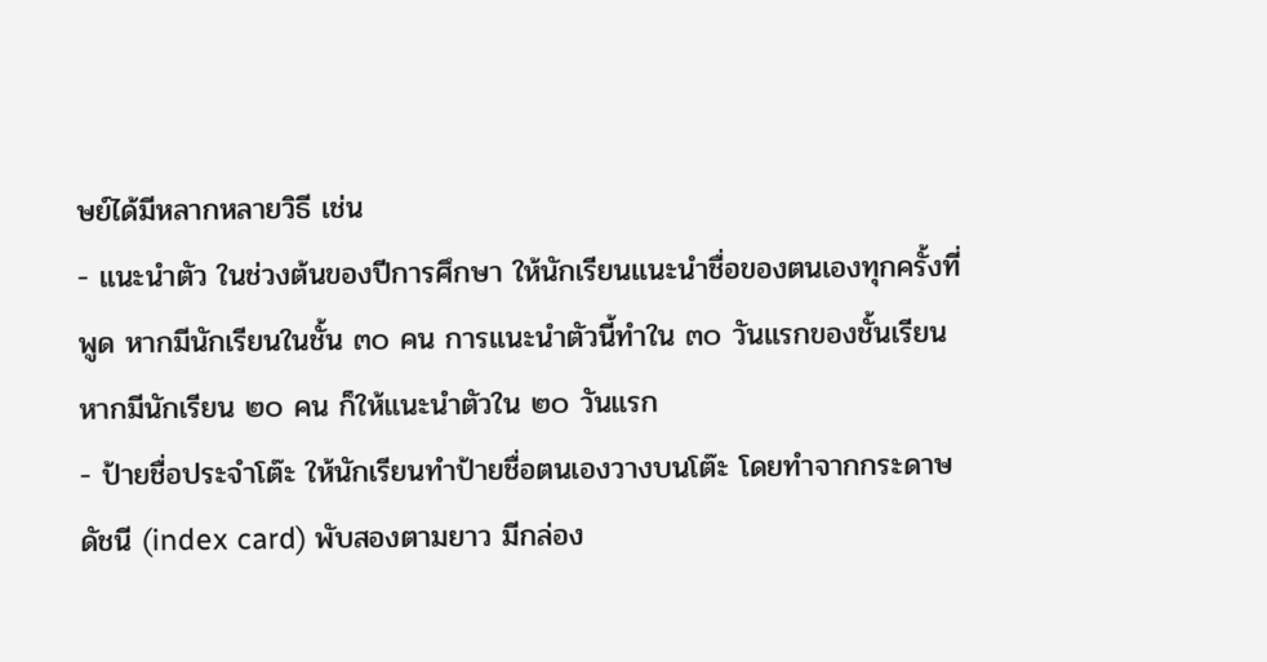ษย์ได้มีหลากหลายวิธี เช่น
- แนะนำตัว ในช่วงต้นของปีการศึกษา ให้นักเรียนแนะนำชื่อของตนเองทุกครั้งที่พูด หากมีนักเรียนในชั้น ๓๐ คน การแนะนำตัวนี้ทำใน ๓๐ วันแรกของชั้นเรียน หากมีนักเรียน ๒๐ คน ก็ให้แนะนำตัวใน ๒๐ วันแรก
- ป้ายชื่อประจำโต๊ะ ให้นักเรียนทำป้ายชื่อตนเองวางบนโต๊ะ โดยทำจากกระดาษดัชนี (index card) พับสองตามยาว มีกล่อง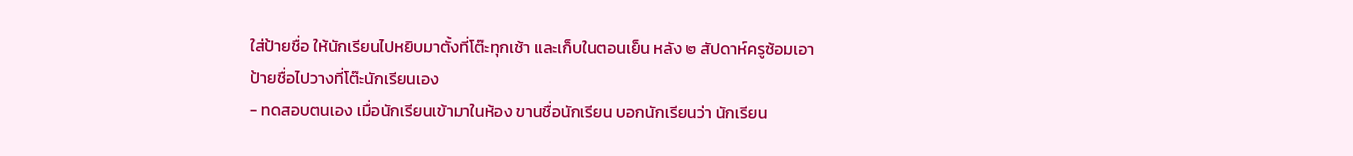ใส่ป้ายชื่อ ให้นักเรียนไปหยิบมาตั้งที่โต๊ะทุกเช้า และเก็บในตอนเย็น หลัง ๒ สัปดาห์ครูซ้อมเอาป้ายชื่อไปวางที่โต๊ะนักเรียนเอง
- ทดสอบตนเอง เมื่อนักเรียนเข้ามาในห้อง ขานชื่อนักเรียน บอกนักเรียนว่า นักเรียน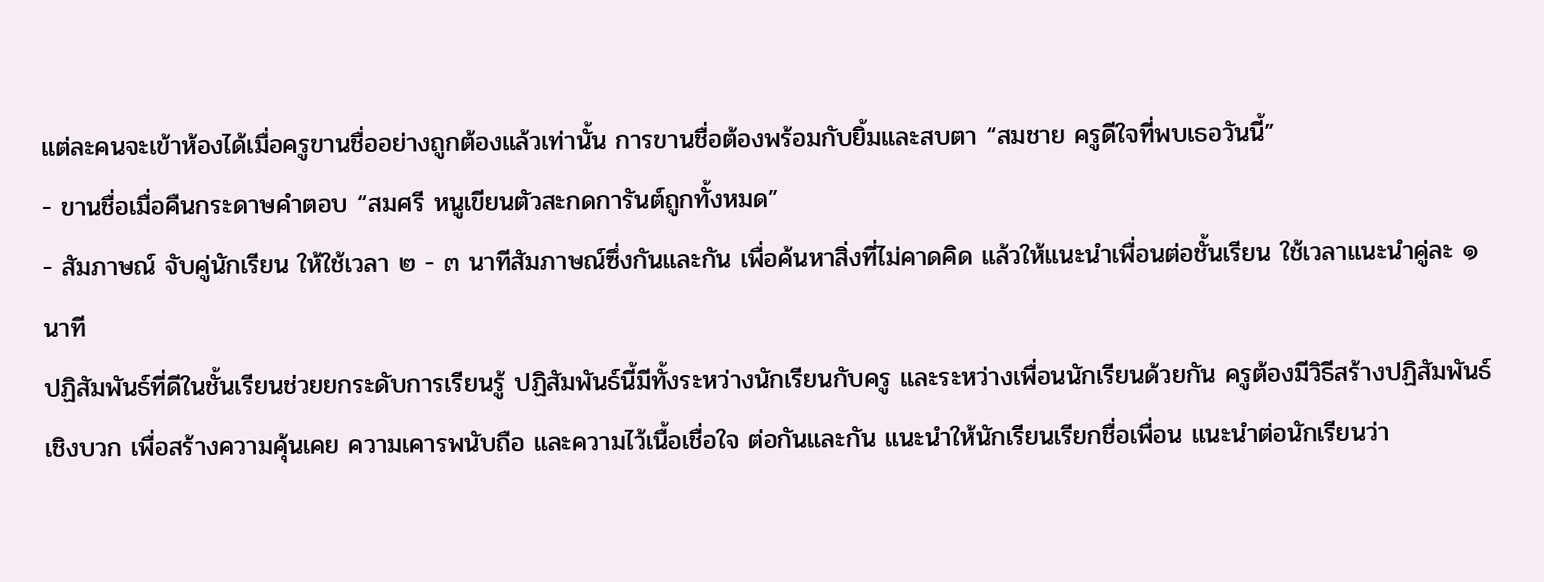แต่ละคนจะเข้าห้องได้เมื่อครูขานชื่ออย่างถูกต้องแล้วเท่านั้น การขานชื่อต้องพร้อมกับยิ้มและสบตา “สมชาย ครูดีใจที่พบเธอวันนี้”
- ขานชื่อเมื่อคืนกระดาษคำตอบ “สมศรี หนูเขียนตัวสะกดการันต์ถูกทั้งหมด”
- สัมภาษณ์ จับคู่นักเรียน ให้ใช้เวลา ๒ - ๓ นาทีสัมภาษณ์ซึ่งกันและกัน เพื่อค้นหาสิ่งที่ไม่คาดคิด แล้วให้แนะนำเพื่อนต่อชั้นเรียน ใช้เวลาแนะนำคู่ละ ๑ นาที
ปฏิสัมพันธ์ที่ดีในชั้นเรียนช่วยยกระดับการเรียนรู้ ปฏิสัมพันธ์นี้มีทั้งระหว่างนักเรียนกับครู และระหว่างเพื่อนนักเรียนด้วยกัน ครูต้องมีวิธีสร้างปฏิสัมพันธ์เชิงบวก เพื่อสร้างความคุ้นเคย ความเคารพนับถือ และความไว้เนื้อเชื่อใจ ต่อกันและกัน แนะนำให้นักเรียนเรียกชื่อเพื่อน แนะนำต่อนักเรียนว่า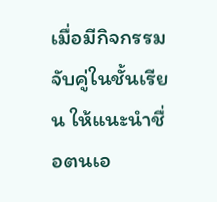เมื่อมีกิจกรรมจับคู่ในชั้นเรียน ให้แนะนำชื่อตนเอ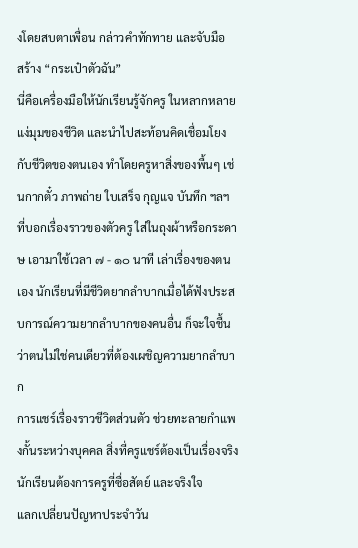งโดยสบตาเพื่อน กล่าวคำทักทาย และจับมือ
สร้าง “กระเป๋าตัวฉัน”
นี่คือเครื่องมือให้นักเรียนรู้จักครู ในหลากหลายแง่มุมของชีวิต และนำไปสะท้อนคิดเชื่อมโยงกับชีวิตของตนเอง ทำโดยครูหาสิ่งของพื้นๆ เช่นกากตั๋ว ภาพถ่าย ใบเสร็จ กุญแจ บันทึก ฯลฯ ที่บอกเรื่องราวของตัวครู ใส่ในถุงผ้าหรือกระดาษ เอามาใช้เวลา ๗ - ๑๐ นาที เล่าเรื่องของตนเอง นักเรียนที่มีชีวิตยากลำบากเมื่อได้ฟังประสบการณ์ความยากลำบากของคนอื่น ก็จะใจชื้นว่าตนไม่ใช่คนเดียวที่ต้องเผชิญความยากลำบาก
การแชร์เรื่องราวชีวิตส่วนตัว ช่วยทะลายกำแพงกั้นระหว่างบุคคล สิ่งที่ครูแชร์ต้องเป็นเรื่องจริง นักเรียนต้องการครูที่ซื่อสัตย์ และจริงใจ
แลกเปลี่ยนปัญหาประจำวัน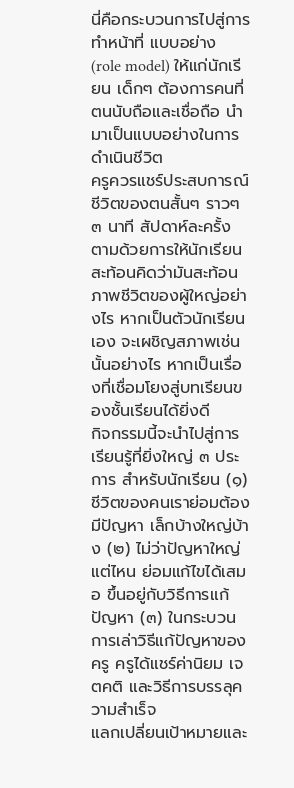นี่คือกระบวนการไปสู่การทำหน้าที่ แบบอย่าง (role model) ให้แก่นักเรียน เด็กๆ ต้องการคนที่ตนนับถือและเชื่อถือ นำมาเป็นแบบอย่างในการดำเนินชีวิต
ครูควรแชร์ประสบการณ์ชีวิตของตนสั้นๆ ราวๆ ๓ นาที สัปดาห์ละครั้ง ตามด้วยการให้นักเรียนสะท้อนคิดว่ามันสะท้อนภาพชีวิตของผู้ใหญ่อย่างไร หากเป็นตัวนักเรียนเอง จะเผชิญสภาพเช่นนั้นอย่างไร หากเป็นเรื่องที่เชื่อมโยงสู่บทเรียนของชั้นเรียนได้ยิ่งดี
กิจกรรมนี้จะนำไปสู่การเรียนรู้ที่ยิ่งใหญ่ ๓ ประการ สำหรับนักเรียน (๑) ชีวิตของคนเราย่อมต้องมีปัญหา เล็กบ้างใหญ่บ้าง (๒) ไม่ว่าปัญหาใหญ่แต่ไหน ย่อมแก้ไขได้เสมอ ขึ้นอยู่กับวิธีการแก้ปัญหา (๓) ในกระบวนการเล่าวิธีแก้ปัญหาของครู ครูได้แชร์ค่านิยม เจตคติ และวิธีการบรรลุความสำเร็จ
แลกเปลี่ยนเป้าหมายและ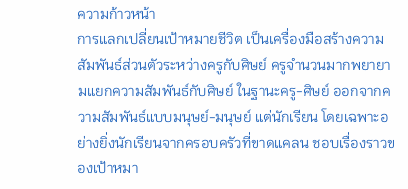ความก้าวหน้า
การแลกเปลี่ยนเป้าหมายชีวิต เป็นเครื่องมือสร้างความสัมพันธ์ส่วนตัวระหว่างครูกับศิษย์ ครูจำนวนมากพยายามแยกความสัมพันธ์กับศิษย์ ในฐานะครู-ศิษย์ ออกจากความสัมพันธ์แบบมนุษย์-มนุษย์ แต่นักเรียน โดยเฉพาะอย่างยิ่งนักเรียนจากครอบครัวที่ขาดแคลน ชอบเรื่องราวของเป้าหมา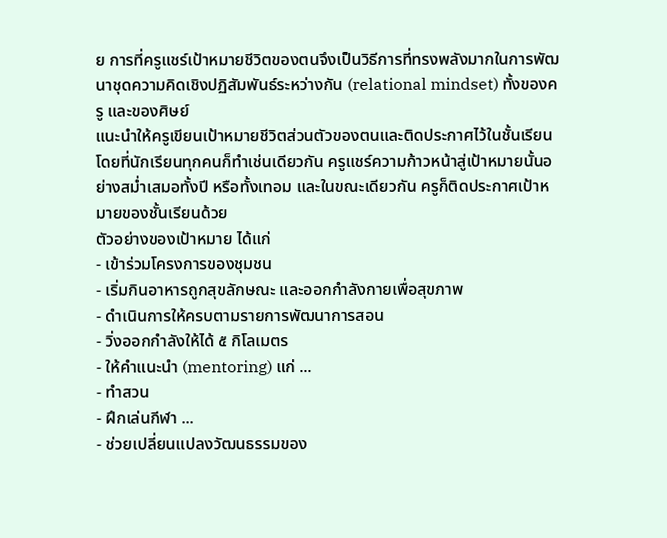ย การที่ครูแชร์เป้าหมายชีวิตของตนจึงเป็นวิธีการที่ทรงพลังมากในการพัฒนาชุดความคิดเชิงปฏิสัมพันธ์ระหว่างกัน (relational mindset) ทั้งของครู และของศิษย์
แนะนำให้ครูเขียนเป้าหมายชีวิตส่วนตัวของตนและติดประกาศไว้ในชั้นเรียน โดยที่นักเรียนทุกคนก็ทำเช่นเดียวกัน ครูแชร์ความก้าวหน้าสู่เป้าหมายนั้นอย่างสม่ำเสมอทั้งปี หรือทั้งเทอม และในขณะเดียวกัน ครูก็ติดประกาศเป้าหมายของชั้นเรียนด้วย
ตัวอย่างของเป้าหมาย ได้แก่
- เข้าร่วมโครงการของชุมชน
- เริ่มกินอาหารถูกสุขลักษณะ และออกกำลังกายเพื่อสุขภาพ
- ดำเนินการให้ครบตามรายการพัฒนาการสอน
- วิ่งออกกำลังให้ได้ ๕ กิโลเมตร
- ให้คำแนะนำ (mentoring) แก่ ...
- ทำสวน
- ฝึกเล่นกีฬา ...
- ช่วยเปลี่ยนแปลงวัฒนธรรมของ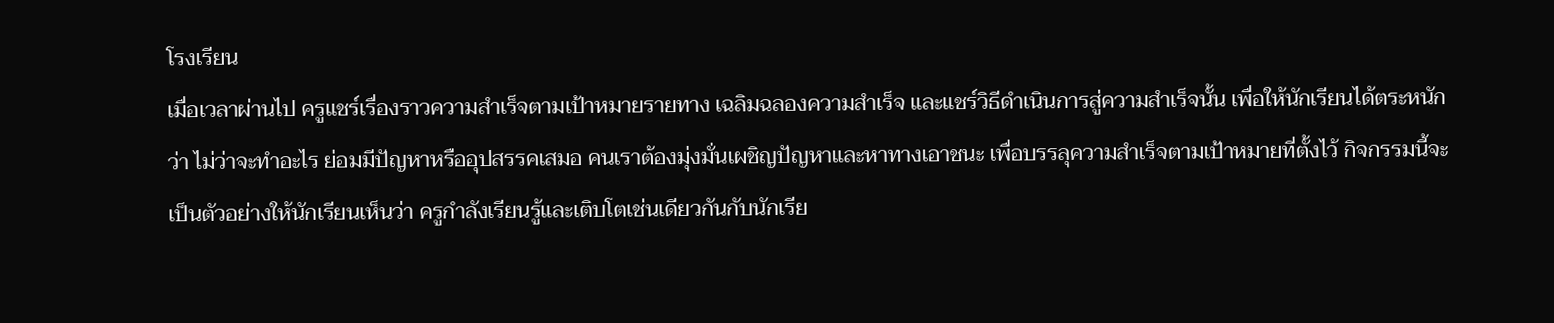โรงเรียน
เมื่อเวลาผ่านไป ครูแชร์เรื่องราวความสำเร็จตามเป้าหมายรายทาง เฉลิมฉลองความสำเร็จ และแชร์วิธีดำเนินการสู่ความสำเร็จนั้น เพื่อให้นักเรียนได้ตระหนักว่า ไม่ว่าจะทำอะไร ย่อมมีปัญหาหรืออุปสรรคเสมอ คนเราต้องมุ่งมั่นเผชิญปัญหาและหาทางเอาชนะ เพื่อบรรลุความสำเร็จตามเป้าหมายที่ตั้งไว้ กิจกรรมนี้จะเป็นตัวอย่างให้นักเรียนเห็นว่า ครูกำลังเรียนรู้และเติบโตเช่นเดียวกันกับนักเรีย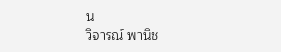น
วิจารณ์ พานิช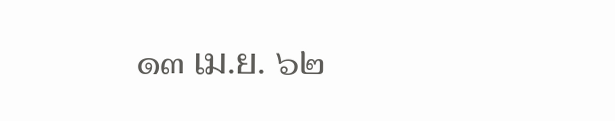๑๓ เม.ย. ๖๒